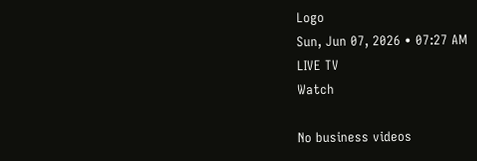Logo
Sun, Jun 07, 2026 • 07:27 AM
LIVE TV
Watch

No business videos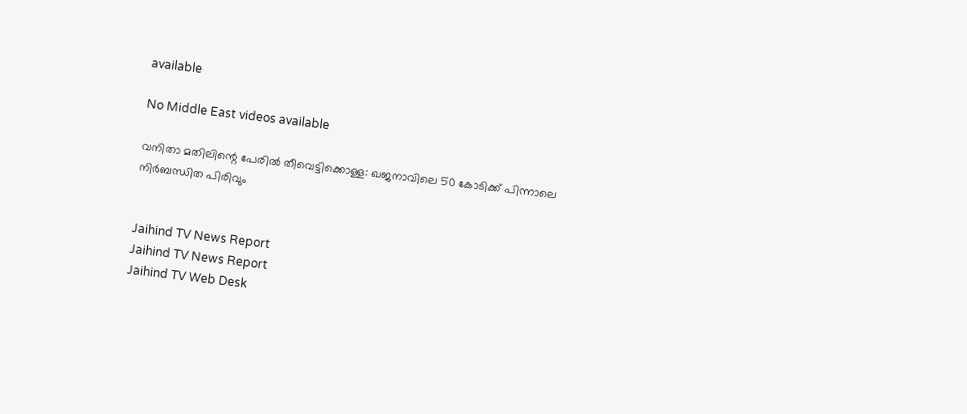available

No Middle East videos available

വനിതാ മതിലിന്റെ പേരില്‍ തീവെട്ടിക്കൊള്ള: ഖജനാവിലെ 50 കോടിക്ക് പിന്നാലെ നിര്‍ബന്ധിത പിരിവും


Jaihind TV News Report
Jaihind TV News Report
Jaihind TV Web Desk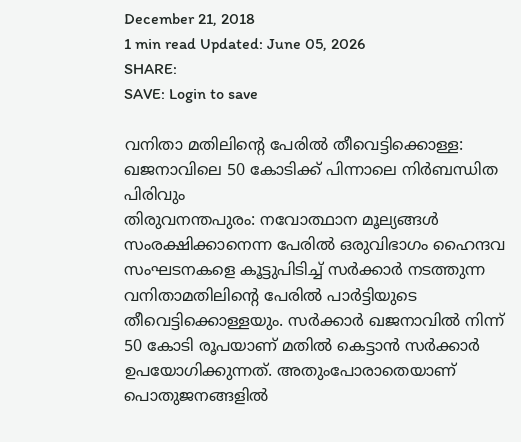December 21, 2018
1 min read Updated: June 05, 2026
SHARE:
SAVE: Login to save

വനിതാ മതിലിന്റെ പേരില്‍ തീവെട്ടിക്കൊള്ള: ഖജനാവിലെ 50 കോടിക്ക് പിന്നാലെ നിര്‍ബന്ധിത പിരിവും
തിരുവനന്തപുരം: നവോത്ഥാന മൂല്യങ്ങള്‍ സംരക്ഷിക്കാനെന്ന പേരില്‍ ഒരുവിഭാഗം ഹൈന്ദവ സംഘടനകളെ കൂട്ടുപിടിച്ച് സര്‍ക്കാര്‍ നടത്തുന്ന വനിതാമതിലിന്റെ പേരില്‍ പാര്‍ട്ടിയുടെ തീവെട്ടിക്കൊള്ളയും. സര്‍ക്കാര്‍ ഖജനാവില്‍ നിന്ന് 50 കോടി രൂപയാണ് മതില്‍ കെട്ടാന്‍ സര്‍ക്കാര്‍ ഉപയോഗിക്കുന്നത്. അതുംപോരാതെയാണ് പൊതുജനങ്ങളില്‍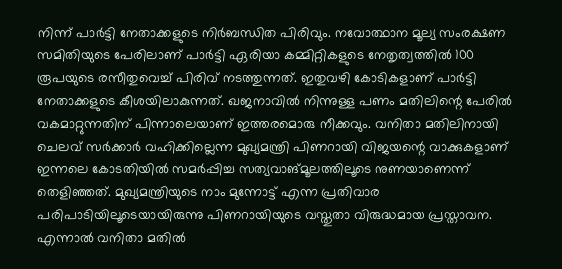നിന്ന് പാര്‍ട്ടി നേതാക്കളുടെ നിര്‍ബന്ധിത പിരിവും. നവോത്ഥാന മൂല്യ സംരക്ഷണ സമിതിയുടെ പേരിലാണ് പാര്‍ട്ടി ഏരിയാ കമ്മിറ്റികളുടെ നേതൃത്വത്തില്‍ 100 രൂപയുടെ രസീതുവെച്ച് പിരിവ് നടത്തുന്നത്. ഇതുവഴി കോടികളാണ് പാര്‍ട്ടി നേതാക്കളുടെ കീശയിലാകുന്നത്. ഖജനാവില്‍ നിന്നുള്ള പണം മതിലിന്റെ പേരില്‍ വകമാറ്റുന്നതിന് പിന്നാലെയാണ് ഇത്തരമൊരു നീക്കവും. വനിതാ മതിലിനായി ചെലവ് സര്‍ക്കാര്‍ വഹിക്കില്ലെന്ന മുഖ്യമന്ത്രി പിണറായി വിജയന്റെ വാക്കുകളാണ് ഇന്നലെ കോടതിയില്‍ സമര്‍പ്പിച്ച സത്യവാങ്മൂലത്തിലൂടെ നുണയാണെന്ന് തെളിഞ്ഞത്. മുഖ്യമന്ത്രിയുടെ നാം മുന്നോട്ട് എന്ന പ്രതിവാര പരിപാടിയിലൂടെയായിരുന്നു പിണറായിയുടെ വസ്തുതാ വിരുദ്ധമായ പ്രസ്താവന. എന്നാല്‍ വനിതാ മതില്‍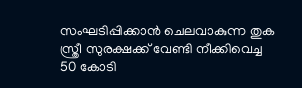സംഘടിപ്പിക്കാന്‍ ചെലവാകുന്ന തുക സ്ത്രീ സുരക്ഷക്ക് വേണ്ടി നീക്കിവെച്ച 50 കോടി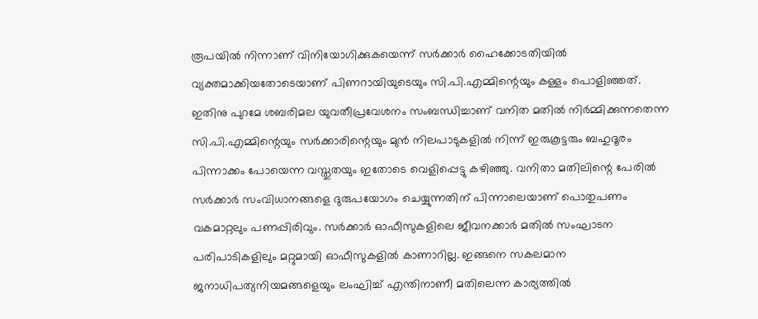രൂപയില്‍ നിന്നാണ് വിനിയോഗിക്കുകയെന്ന് സര്‍ക്കാര്‍ ഹൈക്കോടതിയില്‍ വ്യക്തമാക്കിയതോടെയാണ് പിണറായിയുടെയും സി.പി.എമ്മിന്റെയും കള്ളം പൊളിഞ്ഞത്. ഇതിനു പുറമേ ശബരിമല യുവതീപ്രവേശനം സംബന്ധിച്ചാണ് വനിത മതില്‍ നിര്‍മ്മിക്കുന്നതെന്ന സി.പി.എമ്മിന്റെയും സര്‍ക്കാരിന്റെയും മുന്‍ നിലപാടുകളില്‍ നിന്ന് ഇരുകൂട്ടരും ബഹുദൂരം പിന്നാക്കം പോയെന്ന വസ്തുതയും ഇതോടെ വെളിപ്പെട്ടു കഴിഞ്ഞു. വനിതാ മതിലിന്റെ പേരില്‍ സര്‍ക്കാര്‍ സംവിധാനങ്ങളെ ദുരുപയോഗം ചെയ്യുന്നതിന് പിന്നാലെയാണ് പൊതുപണം വകമാറ്റലും പണപ്പിരിവും. സര്‍ക്കാര്‍ ഓഫീസുകളിലെ ജീവനക്കാര്‍ മതില്‍ സംഘാടന പരിപാടികളിലും മറ്റുമായി ഓഫീസുകളില്‍ കാണാറില്ല. ഇങ്ങനെ സകലമാന ജനാധിപത്യനിയമങ്ങളെയും ലംഘിച്ച് എന്തിനാണീ മതിലെന്ന കാര്യത്തില്‍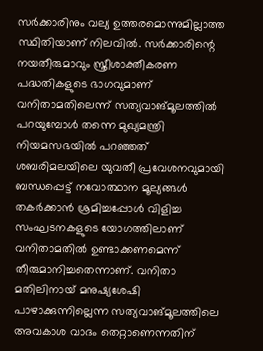സര്‍ക്കാരിനും വല്യ ഉത്തരമൊന്നുമില്ലാത്ത സ്ഥിതിയാണ് നിലവില്‍. സര്‍ക്കാരിന്റെ നയതീരുമാവും സ്ത്രീശാക്തീകരണ പദ്ധതികളുടെ ഭാഗവുമാണ് വനിതാമതിലെന്ന് സത്യവാങ്മൂലത്തില്‍ പറയുമ്പോള്‍ തന്നെ മുഖ്യമന്ത്രി നിയമസഭയില്‍ പറഞ്ഞത് ശബരിമലയിലെ യുവതീ പ്രവേശനവുമായി ബന്ധപ്പെട്ട് നവോത്ഥാന മൂല്യങ്ങള്‍ തകര്‍ക്കാന്‍ ശ്രമിച്ചപ്പോള്‍ വിളിച്ച സംഘടനകളുടെ യോഗത്തിലാണ് വനിതാമതില്‍ ഉണ്ടാക്കണമെന്ന് തീരുമാനിച്ചതെന്നാണ്. വനിതാ മതിലിനായ് മനുഷ്യശേഷി പാഴാക്കുന്നില്ലെന്ന സത്യവാങ്മൂലത്തിലെ അവകാശ വാദം തെറ്റാണെന്നതിന്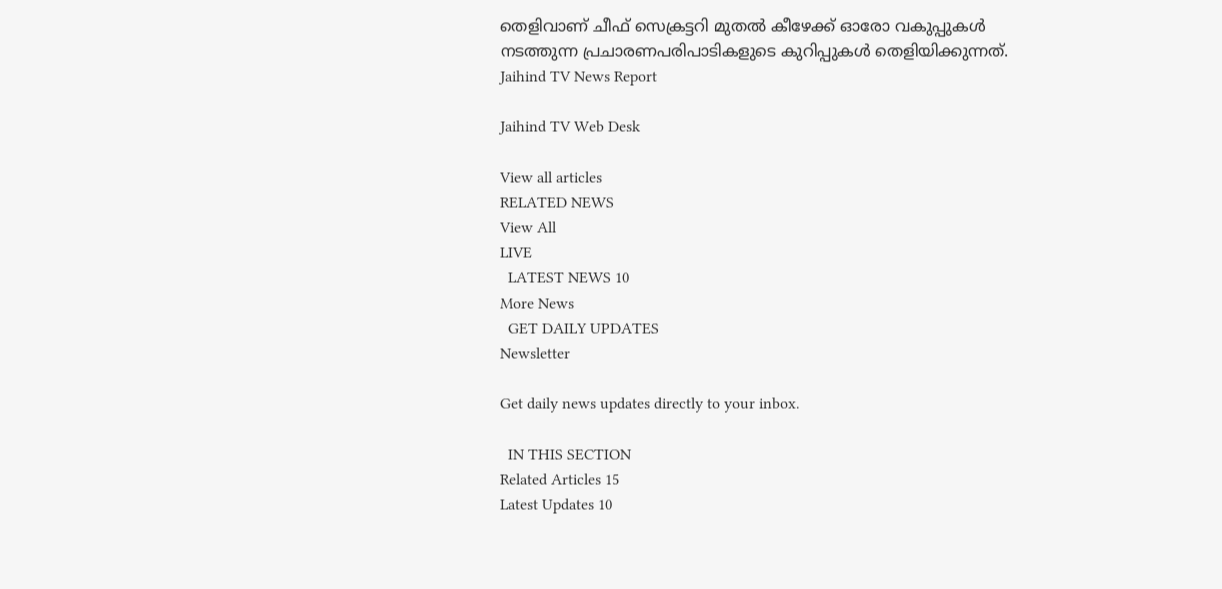തെളിവാണ് ചീഫ് സെക്രട്ടറി മുതല്‍ കീഴേക്ക് ഓരോ വകുപ്പുകള്‍ നടത്തുന്ന പ്രചാരണപരിപാടികളുടെ കുറിപ്പുകള്‍ തെളിയിക്കുന്നത്.
Jaihind TV News Report

Jaihind TV Web Desk

View all articles
RELATED NEWS
View All
LIVE
  LATEST NEWS 10
More News
  GET DAILY UPDATES
Newsletter

Get daily news updates directly to your inbox.

  IN THIS SECTION
Related Articles 15
Latest Updates 10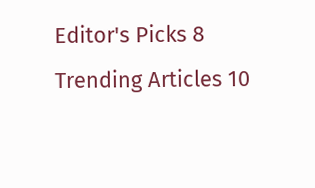Editor's Picks 8
Trending Articles 10